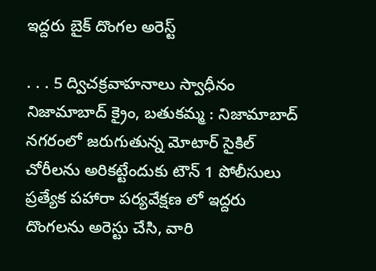ఇద్దరు బైక్ దొంగల అరెస్ట్

. . . 5 ద్విచక్రవాహనాలు స్వాధీనం నిజామాబాద్ క్రైం, బతుకమ్మ : నిజామాబాద్ నగరంలో జరుగుతున్న మోటార్ సైకిల్ చోరీలను అరికట్టేందుకు టౌన్ 1 పోలీసులు ప్రత్యేక పహారా పర్యవేక్షణ లో ఇద్దరు దొంగలను అరెస్టు చేసి, వారి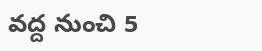వద్ద నుంచి 5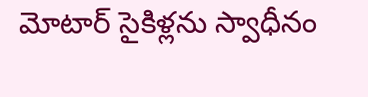మోటార్ సైకిళ్లను స్వాధీనం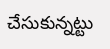చేసుకున్నట్టు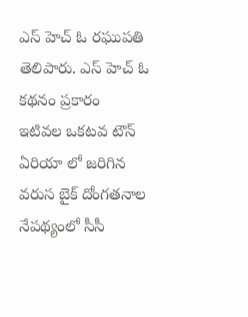ఎస్ హెచ్ ఓ రఘుపతి తెలిపారు. ఎస్ హెచ్ ఓ కథనం ప్రకారం  ఇటివల ఒకటవ టౌన్ ఏరియా లో జరిగిన వరుస బైక్ దోంగతనాల నేపథ్యంలో సీసీ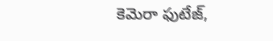కెమెరా ఫుటేజ్,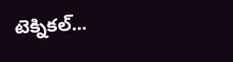టెక్నికల్...